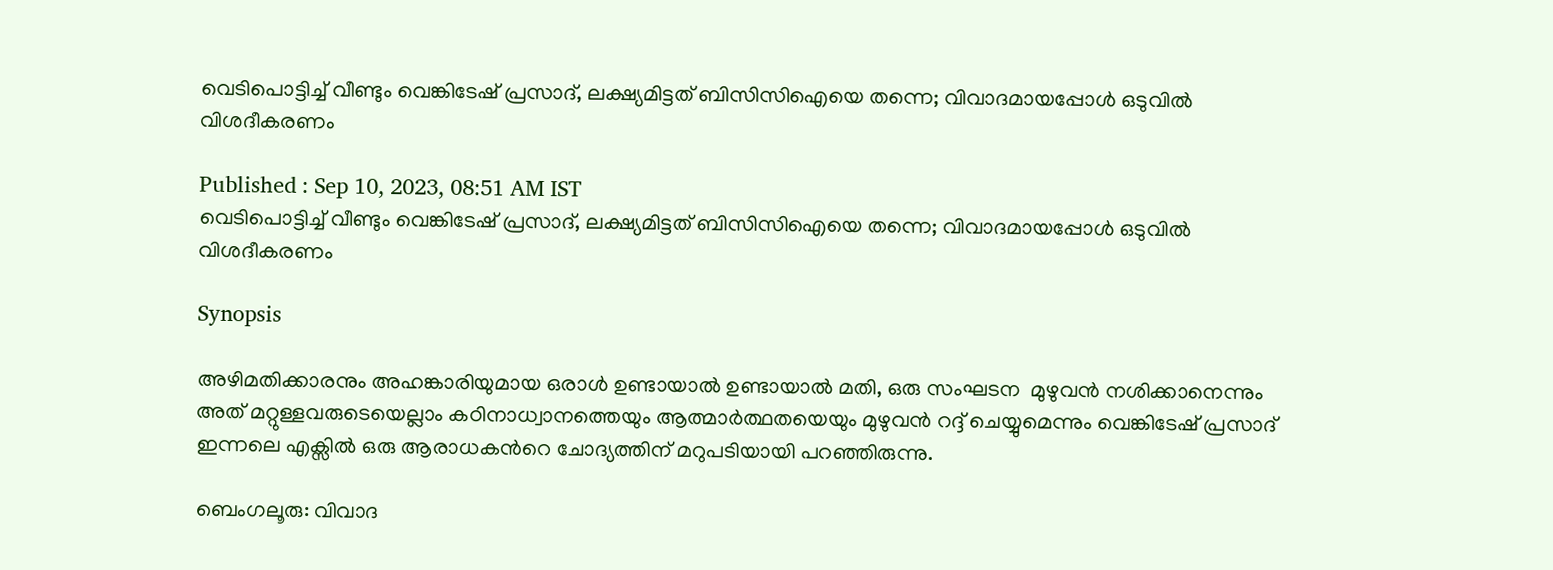വെടിപൊട്ടിച്ച് വീണ്ടും വെങ്കിടേഷ് പ്രസാദ്, ലക്ഷ്യമിട്ടത് ബിസിസിഐയെ തന്നെ; വിവാദമായപ്പോൾ ഒടുവില്‍ വിശദീകരണം

Published : Sep 10, 2023, 08:51 AM IST
വെടിപൊട്ടിച്ച് വീണ്ടും വെങ്കിടേഷ് പ്രസാദ്, ലക്ഷ്യമിട്ടത് ബിസിസിഐയെ തന്നെ; വിവാദമായപ്പോൾ ഒടുവില്‍ വിശദീകരണം

Synopsis

അഴിമതിക്കാരനും അഹങ്കാരിയുമായ ഒരാള്‍ ഉണ്ടായാല്‍ ഉണ്ടായാല്‍ മതി, ഒരു സംഘടന  മുഴുവന്‍ നശിക്കാനെന്നും അത് മറ്റുള്ളവരുടെയെല്ലാം കഠിനാധ്വാനത്തെയും ആത്മാര്‍ത്ഥതയെയും മുഴുവന്‍ റദ്ദ് ചെയ്യുമെന്നും വെങ്കിടേഷ് പ്രസാദ് ഇന്നലെ എക്സില്‍ ഒരു ആരാധകന്‍റെ ചോദ്യത്തിന് മറുപടിയായി പറഞ്ഞിരുന്നു.

ബെംഗലൂരു: വിവാദ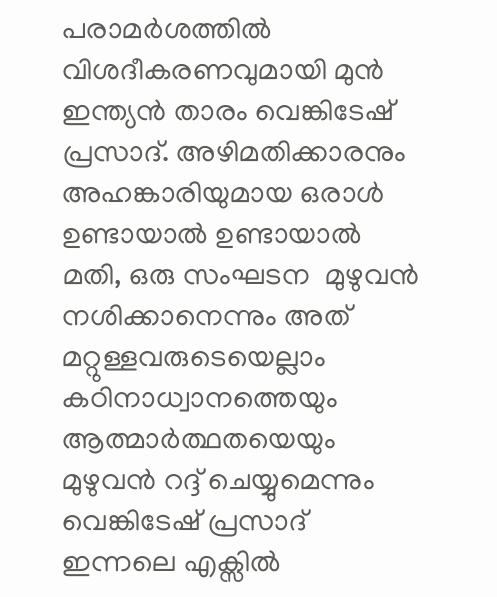പരാമര്‍ശത്തില്‍ വിശദീകരണവുമായി മുന്‍ ഇന്ത്യന്‍ താരം വെങ്കിടേഷ് പ്രസാദ്. അഴിമതിക്കാരനും അഹങ്കാരിയുമായ ഒരാള്‍ ഉണ്ടായാല്‍ ഉണ്ടായാല്‍ മതി, ഒരു സംഘടന  മുഴുവന്‍ നശിക്കാനെന്നും അത് മറ്റുള്ളവരുടെയെല്ലാം കഠിനാധ്വാനത്തെയും ആത്മാര്‍ത്ഥതയെയും മുഴുവന്‍ റദ്ദ് ചെയ്യുമെന്നും വെങ്കിടേഷ് പ്രസാദ് ഇന്നലെ എക്സില്‍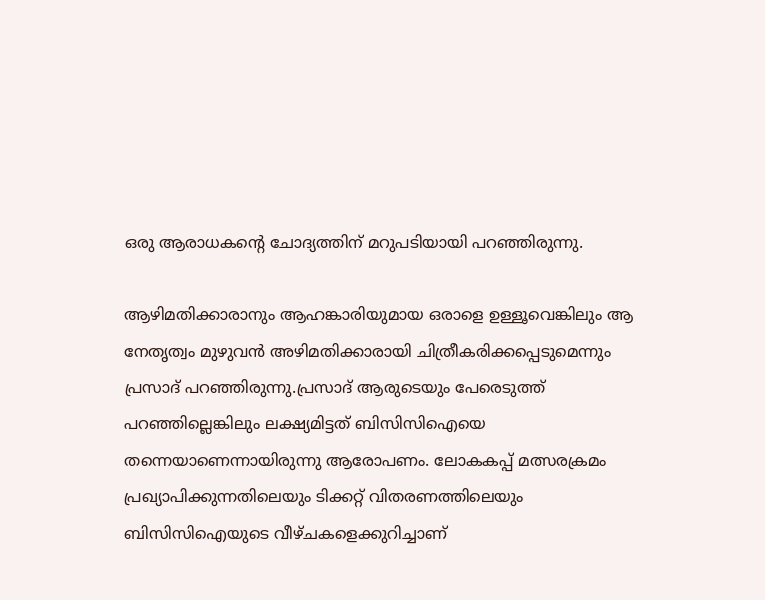ഒരു ആരാധകന്‍റെ ചോദ്യത്തിന് മറുപടിയായി പറഞ്ഞിരുന്നു.

ആഴിമതിക്കാരാനും ആഹങ്കാരിയുമായ ഒരാളെ ഉള്ളൂവെങ്കിലും ആ നേതൃത്വം മുഴുവന്‍ അഴിമതിക്കാരായി ചിത്രീകരിക്കപ്പെടുമെന്നും പ്രസാദ് പറഞ്ഞിരുന്നു.പ്രസാദ് ആരുടെയും പേരെടുത്ത് പറഞ്ഞില്ലെങ്കിലും ലക്ഷ്യമിട്ടത് ബിസിസിഐയെ തന്നെയാണെന്നായിരുന്നു ആരോപണം. ലോകകപ്പ് മത്സരക്രമം പ്രഖ്യാപിക്കുന്നതിലെയും ടിക്കറ്റ് വിതരണത്തിലെയും ബിസിസിഐയുടെ വീഴ്ചകളെക്കുറിച്ചാണ്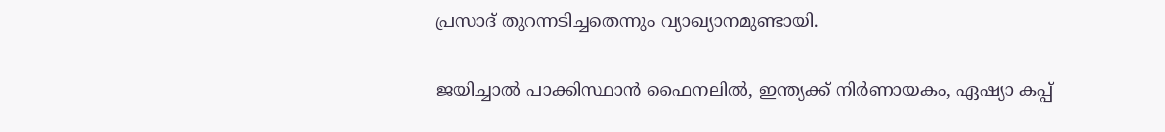പ്രസാദ് തുറന്നടിച്ചതെന്നും വ്യാഖ്യാനമുണ്ടായി.

ജയിച്ചാൽ പാക്കിസ്ഥാൻ ഫൈനലില്‍, ഇന്ത്യക്ക് നി‍‍ർണായകം, ഏഷ്യാ കപ്പ്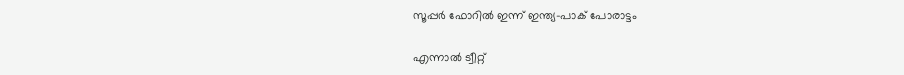സൂപ്പർ ഫോറില്‍ ഇന്ന് ഇന്ത്യ-പാക് പോരാട്ടം

എന്നാല്‍ ട്വീറ്റ്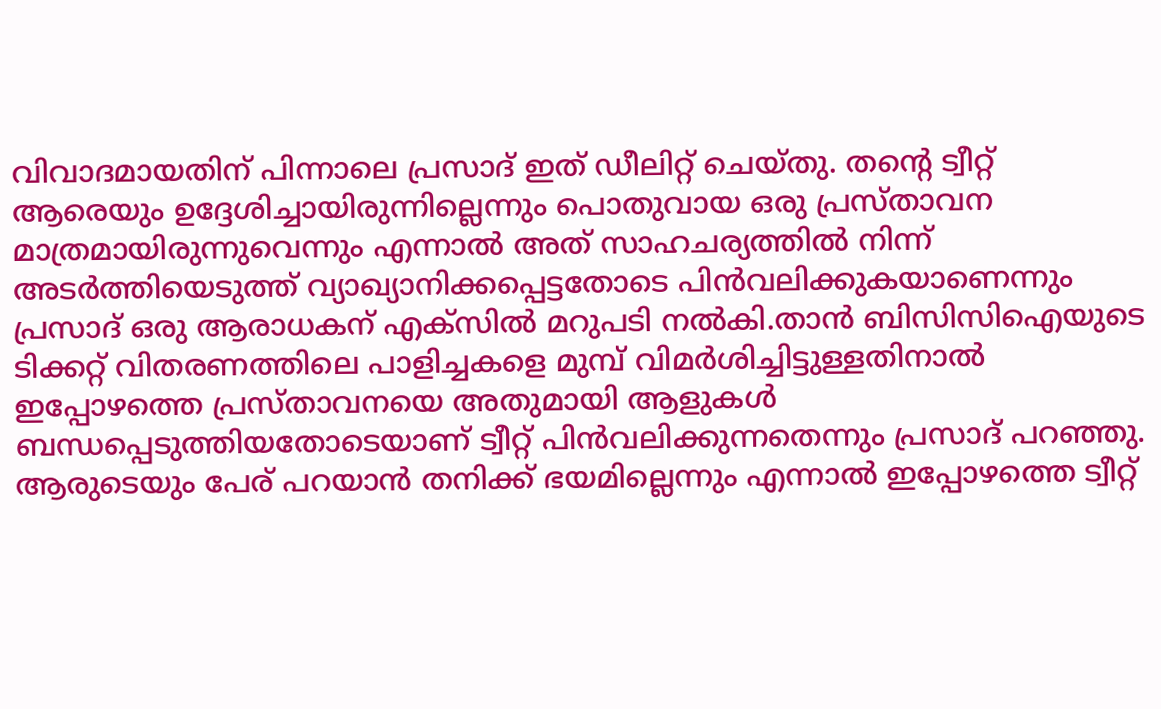വിവാദമായതിന് പിന്നാലെ പ്രസാദ് ഇത് ഡീലിറ്റ് ചെയ്തു. തന്‍റെ ട്വീറ്റ് ആരെയും ഉദ്ദേശിച്ചായിരുന്നില്ലെന്നും പൊതുവായ ഒരു പ്രസ്താവന മാത്രമായിരുന്നുവെന്നും എന്നാല്‍ അത് സാഹചര്യത്തില്‍ നിന്ന് അടര്‍ത്തിയെടുത്ത് വ്യാഖ്യാനിക്കപ്പെട്ടതോടെ പിന്‍വലിക്കുകയാണെന്നും പ്രസാദ് ഒരു ആരാധകന് എക്സില്‍ മറുപടി നല്‍കി.താന്‍ ബിസിസിഐയുടെ ടിക്കറ്റ് വിതരണത്തിലെ പാളിച്ചകളെ മുമ്പ് വിമര്‍ശിച്ചിട്ടുള്ളതിനാല്‍ ഇപ്പോഴത്തെ പ്രസ്താവനയെ അതുമായി ആളുകള്‍ ബന്ധപ്പെടുത്തിയതോടെയാണ് ട്വീറ്റ് പിന്‍വലിക്കുന്നതെന്നും പ്രസാദ് പറഞ്ഞു. ആരുടെയും പേര് പറയാന്‍ തനിക്ക് ഭയമില്ലെന്നും എന്നാല്‍ ഇപ്പോഴത്തെ ട്വീറ്റ്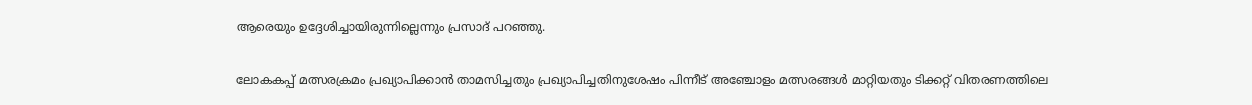ആരെയും ഉദ്ദേശിച്ചായിരുന്നില്ലെന്നും പ്രസാദ് പറഞ്ഞു.

ലോകകപ്പ് മത്സരക്രമം പ്രഖ്യാപിക്കാന്‍ താമസിച്ചതും പ്രഖ്യാപിച്ചതിനുശേഷം പിന്നീട് അഞ്ചോളം മത്സരങ്ങള്‍ മാറ്റിയതും ടിക്കറ്റ് വിതരണത്തിലെ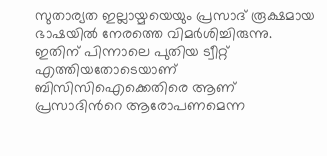സുതാര്യത ഇല്ലായ്മയെയും പ്രസാദ് രൂക്ഷമായ ഭാഷയില്‍ നേരത്തെ വിമര്‍ശിച്ചിരുന്നു. ഇതിന് പിന്നാലെ പുതിയ ട്വീറ്റ് എത്തിയതോടെയാണ് ബിസിസിഐക്കെതിരെ ആണ് പ്രസാദിന്‍റെ ആരോപണമെന്ന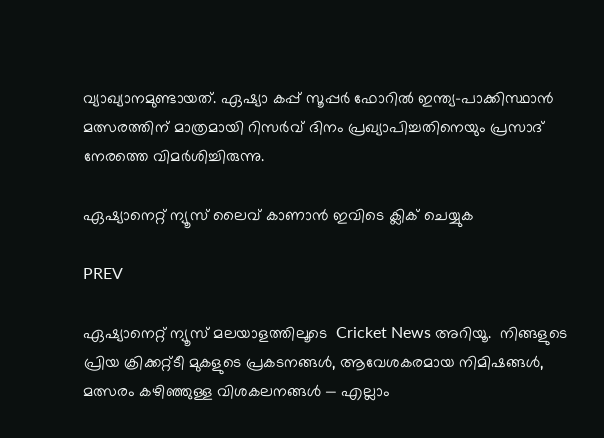വ്യാഖ്യാനമുണ്ടായത്. ഏഷ്യാ കപ്പ് സൂപ്പര്‍ ഫോറില്‍ ഇന്ത്യ-പാക്കിസ്ഥാന്‍ മത്സരത്തിന് മാത്രമായി റിസര്‍വ് ദിനം പ്രഖ്യാപിച്ചതിനെയും പ്രസാദ് നേരത്തെ വിമര്‍ശിച്ചിരുന്നു.

ഏഷ്യാനെറ്റ് ന്യൂസ് ലൈവ് കാണാന്‍ ഇവിടെ ക്ലിക് ചെയ്യുക

PREV

ഏഷ്യാനെറ്റ് ന്യൂസ് മലയാളത്തിലൂടെ  Cricket News അറിയൂ.  നിങ്ങളുടെ പ്രിയ ക്രിക്കറ്റ്ടീ മുകളുടെ പ്രകടനങ്ങൾ, ആവേശകരമായ നിമിഷങ്ങൾ, മത്സരം കഴിഞ്ഞുള്ള വിശകലനങ്ങൾ — എല്ലാം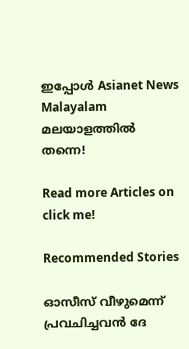ഇപ്പോൾ Asianet News Malayalam മലയാളത്തിൽ തന്നെ!

Read more Articles on
click me!

Recommended Stories

ഓസീസ് വീഴുമെന്ന് പ്രവചിച്ചവൻ ദേ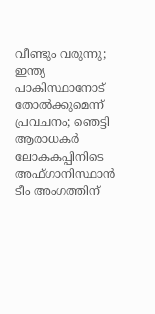വീണ്ടും വരുന്നു; ഇന്ത്യ പാകിസ്ഥാനോട് തോൽക്കുമെന്ന് പ്രവചനം; ഞെട്ടി ആരാധകർ
ലോകകപ്പിനിടെ അഫ്ഗാനിസ്ഥാൻ ടീം അംഗത്തിന്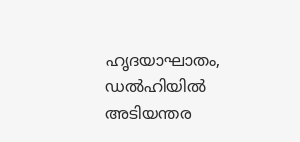ഹൃദയാഘാതം, ഡൽഹിയിൽ അടിയന്തര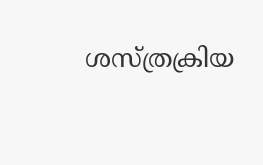ശസ്ത്രക്രിയ